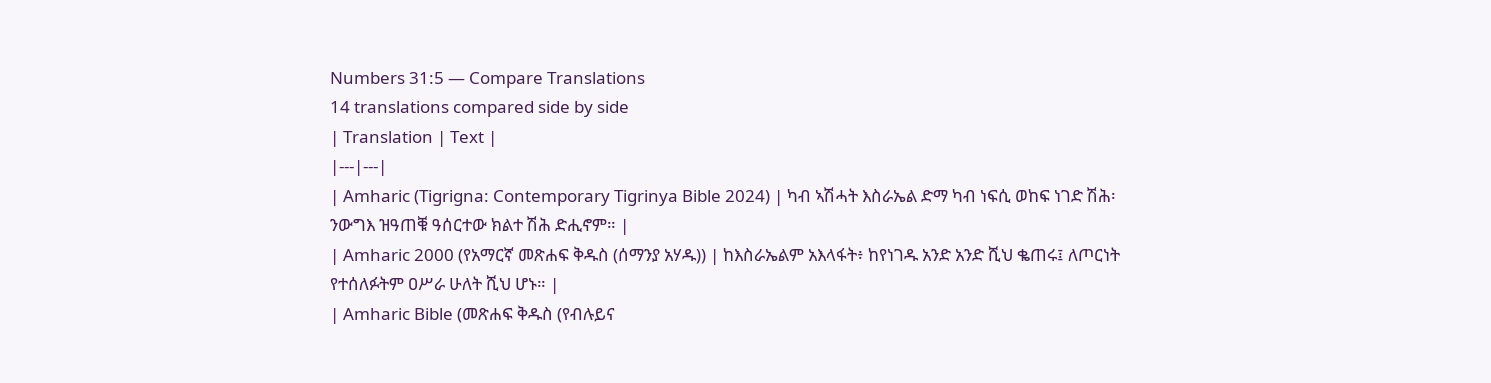Numbers 31:5 — Compare Translations
14 translations compared side by side
| Translation | Text |
|---|---|
| Amharic (Tigrigna: Contemporary Tigrinya Bible 2024) | ካብ ኣሽሓት እስራኤል ድማ ካብ ነፍሲ ወከፍ ነገድ ሽሕ፡ ንውግእ ዝዓጠቑ ዓሰርተው ክልተ ሽሕ ድሒኖም። |
| Amharic 2000 (የአማርኛ መጽሐፍ ቅዱስ (ሰማንያ አሃዱ)) | ከእስራኤልም አእላፋት፥ ከየነገዱ አንድ አንድ ሺህ ቈጠሩ፤ ለጦርነት የተሰለፉትም ዐሥራ ሁለት ሺህ ሆኑ። |
| Amharic Bible (መጽሐፍ ቅዱስ (የብሉይና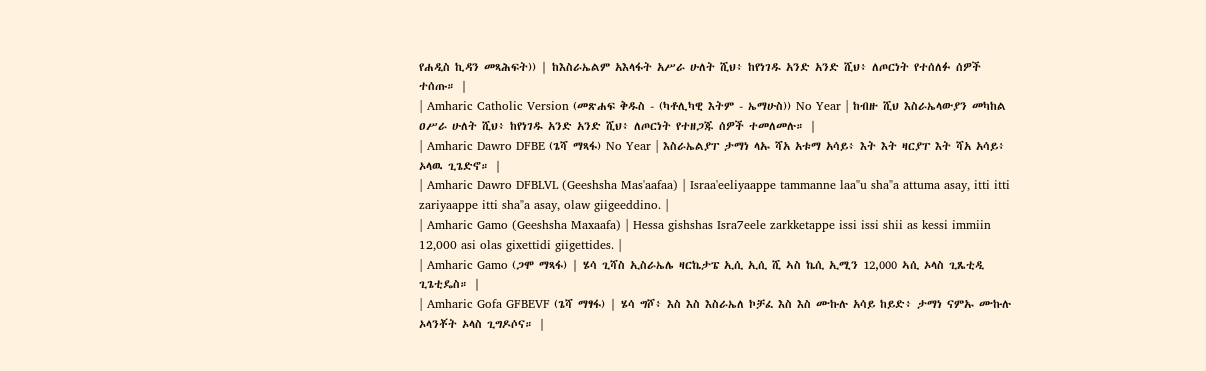የሐዲስ ኪዳን መጻሕፍት)) | ከእስራኤልም አእላፋት አሥራ ሁለት ሺህ፥ ከየነገዱ አንድ አንድ ሺህ፥ ለጦርነት የተሰለፉ ሰዎች ተሰጡ። |
| Amharic Catholic Version (መጽሐፍ ቅዱስ - (ካቶሊካዊ እትም - ኤማሁስ)) No Year | ከብዙ ሺህ እስራኤላውያን መካከል ዐሥራ ሁለት ሺህ፥ ከየነገዱ አንድ አንድ ሺህ፥ ለጦርነት የተዘጋጁ ሰዎች ተመለመሉ። |
| Amharic Dawro DFBE (ጌሻ ማጻፋ) No Year | እስራኤልያፐ ታማነ ላኡ ሻአ አቱማ አሳይ፥ እት እት ዛርያፐ እት ሻአ አሳይ፥ ኦላዉ ጊጌድኖ። |
| Amharic Dawro DFBLVL (Geeshsha Mas'aafaa) | Israa'eeliyaappe tammanne laa"u sha"a attuma asay, itti itti zariyaappe itti sha"a asay, olaw giigeeddino. |
| Amharic Gamo (Geeshsha Maxaafa) | Hessa gishshas Isra7eele zarkketappe issi issi shii as kessi immiin 12,000 asi olas gixettidi giigettides. |
| Amharic Gamo (ጋሞ ማጻፋ) | ሄሳ ጊሻስ ኢስራኤሌ ዛርኬታፔ ኢሲ ኢሲ ሺ ኣስ ኬሲ ኢሚን 12,000 ኣሲ ኦላስ ጊጼቲዲ ጊጌቲዴስ። |
| Amharic Gofa GFBEVF (ጌሻ ማፃፋ) | ሄሳ ግሾ፥ እስ እስ እስራኤለ ኮቻፈ እስ እስ ሙኩሉ አሳይ ከይድ፥ ታማነ ናምኡ ሙኩሉ ኦላንቾት ኦላስ ጊግዶሶና። |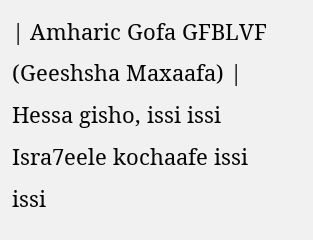| Amharic Gofa GFBLVF (Geeshsha Maxaafa) | Hessa gisho, issi issi Isra7eele kochaafe issi issi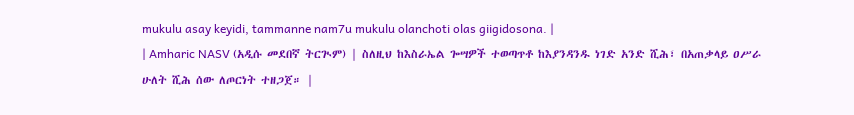mukulu asay keyidi, tammanne nam7u mukulu olanchoti olas giigidosona. |
| Amharic NASV (አዲሱ መደበኛ ትርጒም) | ስለዚህ ከእስራኤል ጐሣዎች ተወጣጥቶ ከእያንዳንዱ ነገድ አንድ ሺሕ፣ በአጠቃላይ ዐሥራ ሁለት ሺሕ ሰው ለጦርነት ተዘጋጀ። |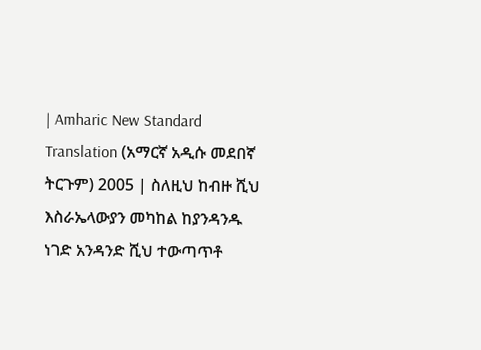| Amharic New Standard Translation (አማርኛ አዲሱ መደበኛ ትርጉም) 2005 | ስለዚህ ከብዙ ሺህ እስራኤላውያን መካከል ከያንዳንዱ ነገድ አንዳንድ ሺህ ተውጣጥቶ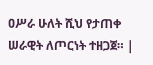ዐሥራ ሁለት ሺህ የታጠቀ ሠራዊት ለጦርነት ተዘጋጀ። |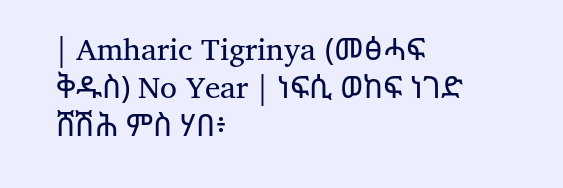| Amharic Tigrinya (መፅሓፍ ቅዱስ) No Year | ነፍሲ ወከፍ ነገድ ሸሽሕ ምስ ሃበ፥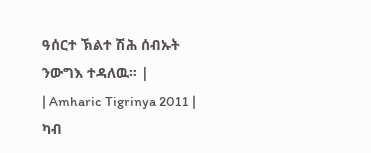ዓሰርተ ኽልተ ሽሕ ሰብኡት ንውግእ ተዳለዉ። |
| Amharic Tigrinya 2011 | ካብ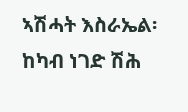ኣሽሓት እስራኤል፡ ከካብ ነገድ ሽሕ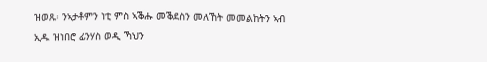ዝወጹ፡ ንኣታቶምን ነቲ ምስ ኣቕሑ መቕደስን መለኸት መመልከትን ኣብ ኢዱ ዝነበሮ ፊንሃስ ወዲ ኻህን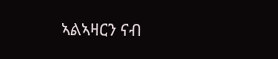ኣልኣዛርን ናብ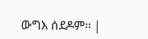ውግእ ሰደዶም። |